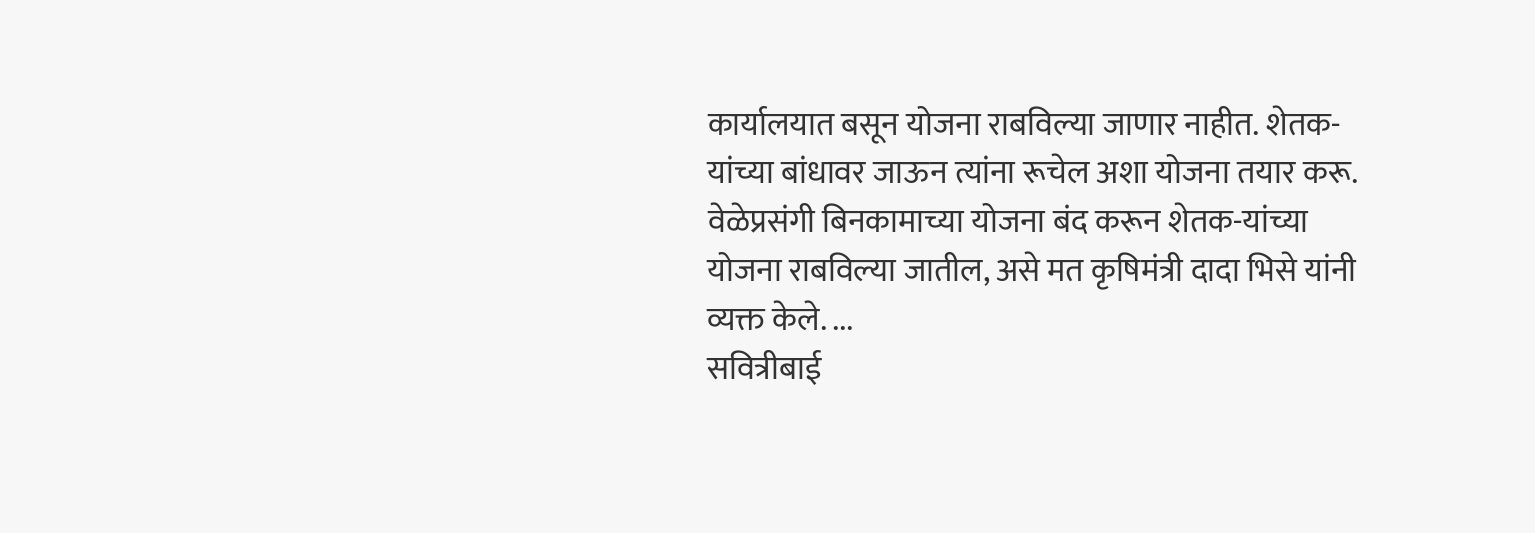कार्यालयात बसून योजना राबविल्या जाणार नाहीत. शेतक-यांच्या बांधावर जाऊन त्यांना रूचेल अशा योजना तयार करू. वेळेप्रसंगी बिनकामाच्या योजना बंद करून शेतक-यांच्या योजना राबविल्या जातील, असे मत कृषिमंत्री दादा भिसे यांनी व्यक्त केले. ...
सवित्रीबाई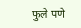फुले पणे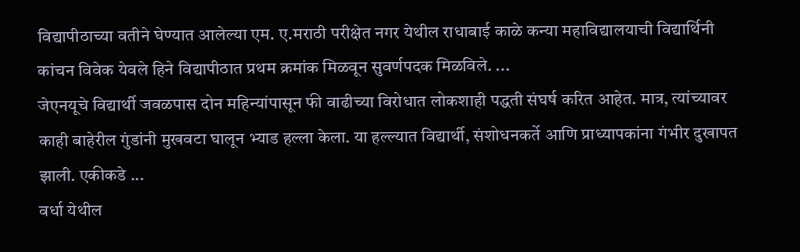विद्यापीठाच्या वतीने घेण्यात आलेल्या एम. ए.मराठी परीक्षेत नगर येथील राधाबाई काळे कन्या महाविद्यालयाची विद्यार्थिनी कांचन विवेक येवले हिने विद्यापीठात प्रथम क्रमांक मिळवून सुवर्णपदक मिळविले. ...
जेएनयूचे विद्यार्थी जवळपास दोन महिन्यांपासून फी वाढीच्या विरोधात लोकशाही पद्धती संघर्ष करित आहेत. मात्र, त्यांच्यावर काही बाहेरील गुंडांनी मुखवटा घालून भ्याड हल्ला केला. या हल्ल्यात विद्यार्थी, संशोधनकर्ते आणि प्राध्यापकांना गंभीर दुखापत झाली. एकीकडे ...
वर्धा येथील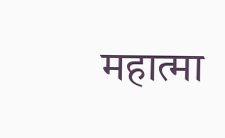महात्मा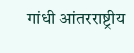गांधी आंतरराष्ट्रीय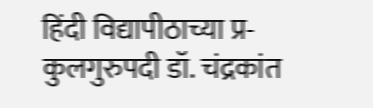हिंदी विद्यापीठाच्या प्र-कुलगुरुपदी डॉ. चंद्रकांत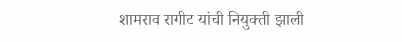शामराव रागीट यांची नियुक्ती झाली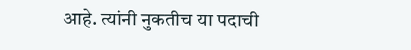आहे. त्यांनी नुकतीच या पदाची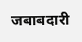जबाबदारी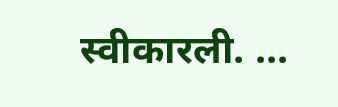स्वीकारली. ...